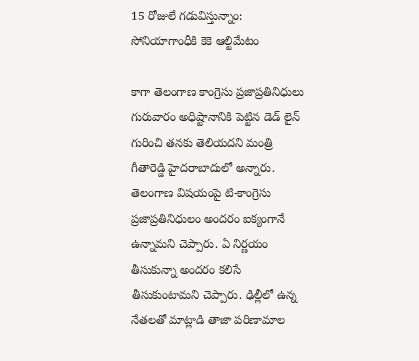15 రోజులే గడువిస్తున్నాం: సోనియాగాంధీకి కెకె ఆల్టిమేటం

కాగా తెలంగాణ కాంగ్రెసు ప్రజాప్రతినిధులు గురువారం అధిష్టానానికి పెట్టిన డెడ్ లైన్ గురించి తనకు తెలియదని మంత్రి గీతారెడ్డి హైదరాబాదులో అన్నారు. తెలంగాణ విషయంపై టి-కాంగ్రెసు ప్రజాప్రతినిధులం అందరం ఐక్యంగానే ఉన్నామని చెప్పారు. ఏ నిర్ణయం తీసుకున్నా అందరం కలిసే తీసుకుంటామని చెప్పారు. ఢిల్లీలో ఉన్న నేతలతో మాట్లాడి తాజా పరిణామాల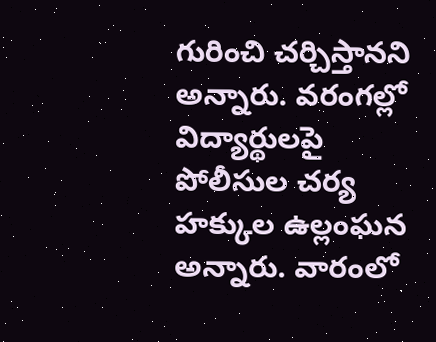గురించి చర్చిస్తానని అన్నారు. వరంగల్లో విద్యార్థులపై పోలీసుల చర్య హక్కుల ఉల్లంఘన అన్నారు. వారంలో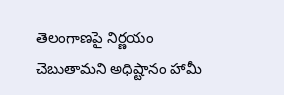తెలంగాణపై నిర్ణయం చెబుతామని అధిష్టానం హామీ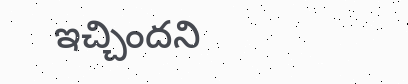ఇచ్చిందని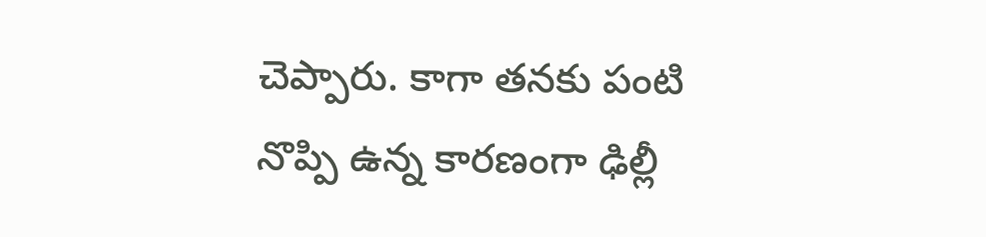చెప్పారు. కాగా తనకు పంటి నొప్పి ఉన్న కారణంగా ఢిల్లీ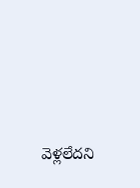వెళ్లలేదని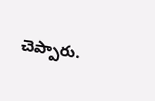చెప్పారు.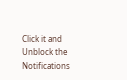Click it and Unblock the Notifications